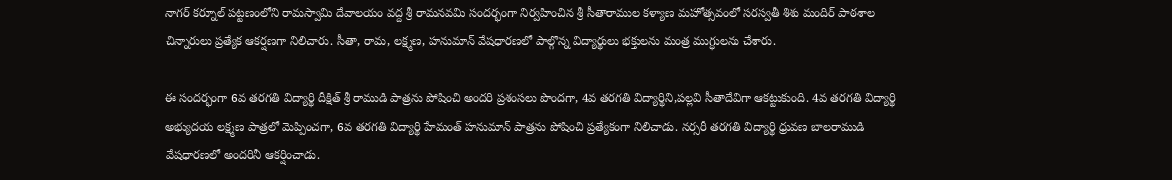నాగర్ కర్నూల్ పట్టణంలోని రామస్వామి దేవాలయం వద్ద శ్రీ రామనవమి సందర్భంగా నిర్వహించిన శ్రీ సీతారాముల కళ్యాణ మహోత్సవంలో సరస్వతీ శిశు మందిర్ పాఠశాల చిన్నారులు ప్రత్యేక ఆకర్షణగా నిలిచారు. సీతా, రామ, లక్ష్మణ, హనుమాన్ వేషధారణలో పాల్గొన్న విద్యార్థులు భక్తులను మంత్ర ముగ్ధులను చేశారు.

ఈ సందర్భంగా 6వ తరగతి విద్యార్థి దీక్షిత్ శ్రీ రాముడి పాత్రను పోషించి అందరి ప్రశంసలు పొందగా, 4వ తరగతి విద్యార్థిని,పల్లవి సీతాదేవిగా ఆకట్టుకుంది. 4వ తరగతి విద్యార్థి అభ్యుదయ లక్ష్మణ పాత్రలో మెప్పించగా, 6వ తరగతి విద్యార్థి హేమంత్ హనుమాన్ పాత్రను పోషించి ప్రత్యేకంగా నిలిచాడు. నర్సరీ తరగతి విద్యార్థి ధ్రువణ బాలరాముడి వేషధారణలో అందరినీ ఆకర్షించాడు.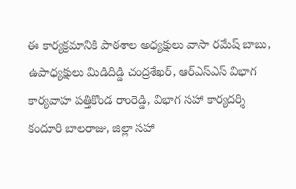ఈ కార్యక్రమానికి పాఠశాల అధ్యక్షులు వాసా రమేష్ బాబు, ఉపాధ్యక్షులు మిడిదిడ్డి చంద్రశేఖర్, ఆర్‌ఎస్‌ఎస్ విభాగ కార్యవాహ పత్తికొండ రాంరెడ్డి, విభాగ సహా కార్యదర్శి కందూరి బాలరాజు, జిల్లా సహా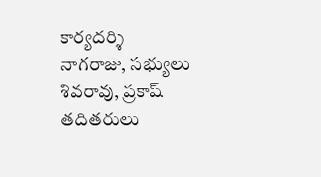కార్యదర్శి నాగరాజు, సభ్యులు శివరావు, ప్రకాష్ తదితరులు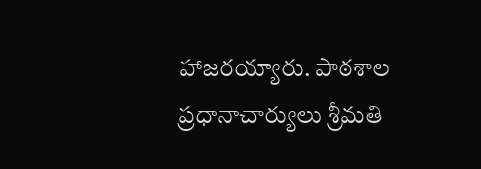హాజరయ్యారు. పాఠశాల ప్రధానాచార్యులు శ్రీమతి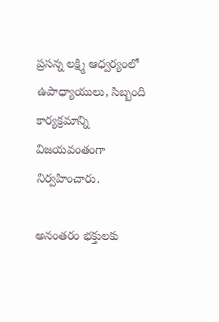ప్రసన్న లక్ష్మి ఆధ్వర్యంలో ఉపాధ్యాయులు, సిబ్బంది కార్యక్రమాన్ని విజయవంతంగా నిర్వహించారు.

అనంతరం భక్తులకు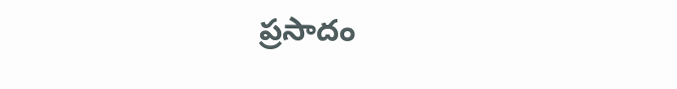ప్రసాదం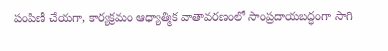పంపిణీ చేయగా, కార్యక్రమం ఆధ్యాత్మిక వాతావరణంలో సాంప్రదాయబద్ధంగా సాగి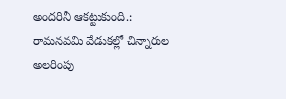అందరినీ ఆకట్టుకుంది.: రామనవమి వేడుకల్లో చిన్నారుల అలరింపు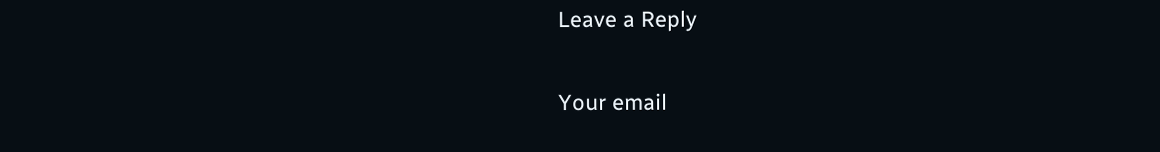Leave a Reply

Your email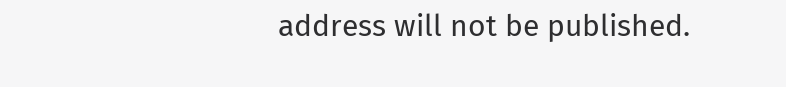address will not be published.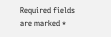Required fields are marked *